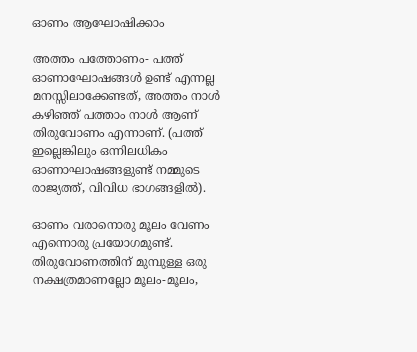ഓണം ആഘോഷിക്കാം

അത്തം പത്തോണം- പത്ത് ഓണാഘോഷങ്ങള്‍ ഉണ്ട് എന്നല്ല മനസ്സിലാക്കേണ്ടത്, അത്തം നാള്‍ കഴിഞ്ഞ് പത്താം നാള്‍ ആണ് തിരുവോണം എന്നാണ്. (പത്ത് ഇല്ലെങ്കിലും ഒന്നിലധികം ഓണാഘാഷങ്ങളുണ്ട് നമ്മുടെ രാജ്യത്ത്, വിവിധ ഭാഗങ്ങളില്‍).

ഓണം വരാനൊരു മൂലം വേണം എന്നൊരു പ്രയോഗമുണ്ട്. തിരുവോണത്തിന് മുമ്പുള്ള ഒരു നക്ഷത്രമാണല്ലോ മൂലം-മൂലം,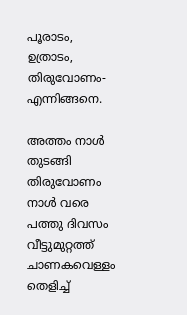പൂരാടം, ഉത്രാടം, തിരുവോണം- എന്നിങ്ങനെ.

അത്തം നാള്‍ തുടങ്ങി തിരുവോണം നാള്‍ വരെ പത്തു ദിവസം വീട്ടുമുറ്റത്ത് ചാണകവെള്ളം തെളിച്ച്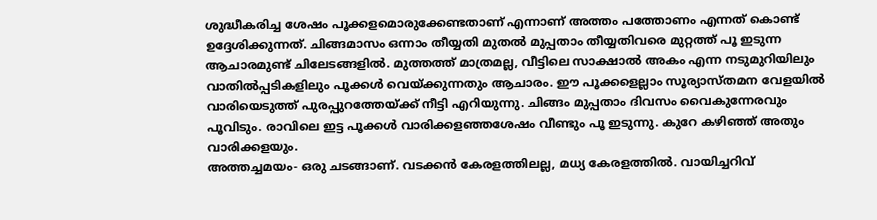ശുദ്ധീകരിച്ച ശേഷം പൂക്കളമൊരുക്കേണ്ടതാണ് എന്നാണ് അത്തം പത്തോണം എന്നത് കൊണ്ട് ഉദ്ദേശിക്കുന്നത്. ചിങ്ങമാസം ഒന്നാം തീയ്യതി മുതല്‍ മുപ്പതാം തീയ്യതിവരെ മുറ്റത്ത് പൂ ഇടുന്ന ആചാരമുണ്ട് ചിലേടങ്ങളില്‍. മുത്തത്ത് മാത്രമല്ല, വീട്ടിലെ സാക്ഷാല്‍ അകം എന്ന നടുമുറിയിലും വാതില്‍പ്പടികളിലും പൂക്കള്‍ വെയ്ക്കുന്നതും ആചാരം. ഈ പൂക്കളെല്ലാം സൂര്യാസ്തമന വേളയില്‍ വാരിയെടുത്ത് പുരപ്പുറത്തേയ്ക്ക് നീട്ടി എറിയുന്നു. ചിങ്ങം മുപ്പതാം ദിവസം വൈകുന്നേരവും പൂവിടും. രാവിലെ ഇട്ട പൂക്കള്‍ വാരിക്കളഞ്ഞശേഷം വീണ്ടും പൂ ഇടുന്നു. കുറേ കഴിഞ്ഞ് അതും വാരിക്കളയും.
അത്തച്ചമയം- ഒരു ചടങ്ങാണ്. വടക്കന്‍ കേരളത്തിലല്ല, മധ്യ കേരളത്തില്‍. വായിച്ചറിവ്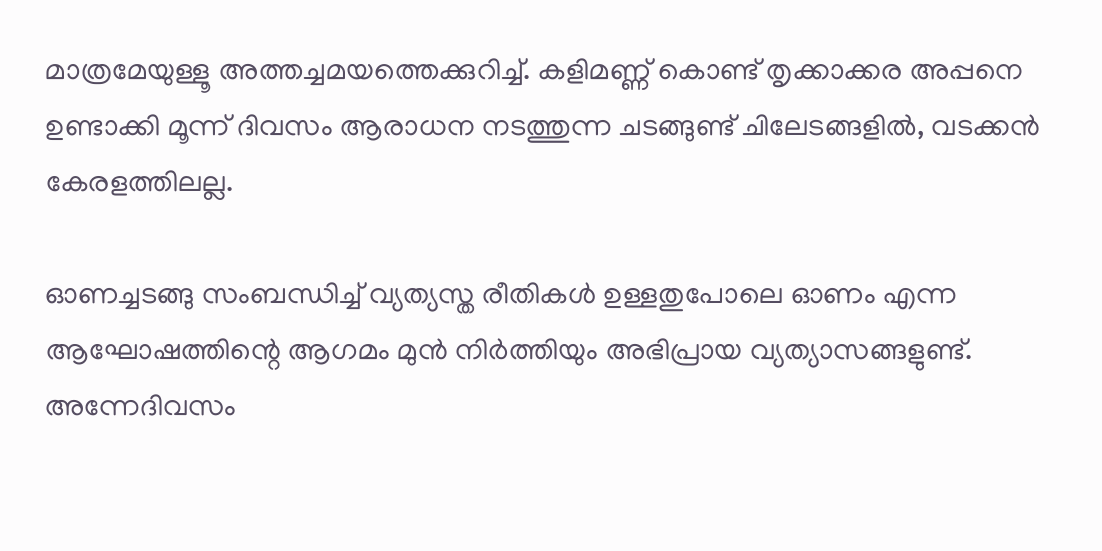മാത്രമേയുള്ളൂ അത്തച്ചമയത്തെക്കുറിച്ച്. കളിമണ്ണ് കൊണ്ട് തൃക്കാക്കര അപ്പനെ ഉണ്ടാക്കി മൂന്ന് ദിവസം ആരാധന നടത്തുന്ന ചടങ്ങുണ്ട് ചിലേടങ്ങളില്‍, വടക്കന്‍ കേരളത്തിലല്ല.

ഓണച്ചടങ്ങു സംബന്ധിച്ച് വ്യത്യസ്ത രീതികള്‍ ഉള്ളതുപോലെ ഓണം എന്ന ആഘോഷത്തിന്റെ ആഗമം മുന്‍ നിര്‍ത്തിയും അഭിപ്രായ വ്യത്യാസങ്ങളുണ്ട്. അന്നേദിവസം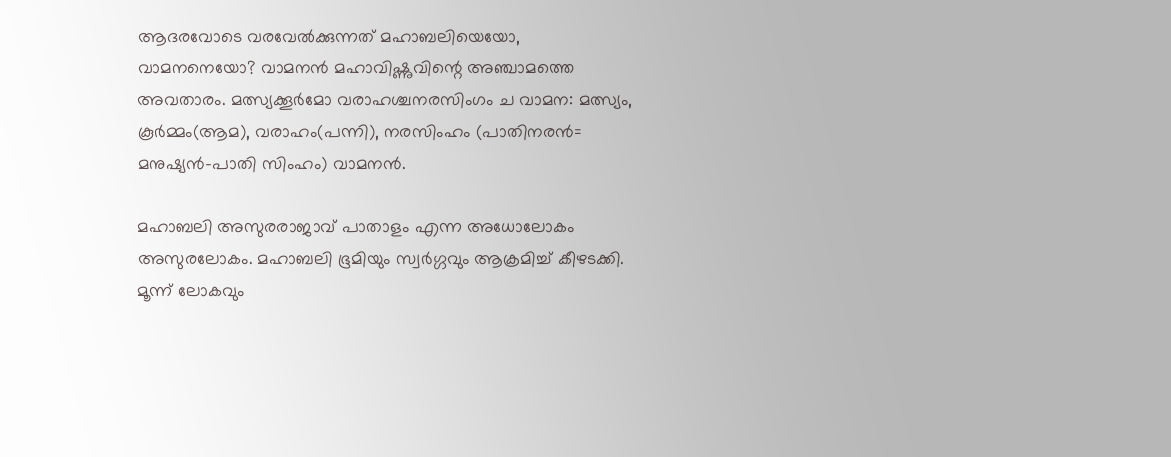ആദരവോടെ വരവേല്‍ക്കുന്നത് മഹാബലിയെയോ, വാമനനെയോ? വാമനന്‍ മഹാവിഷ്ണുവിന്റെ അഞ്ചാമത്തെ അവതാരം. മത്സ്യക്കൂര്‍മോ വരാഹശ്ചനരസിംഗം ച വാമന: മത്സ്യം, കൂര്‍മ്മം(ആമ), വരാഹം(പന്നി), നരസിംഹം (പാതിനരന്‍= മനുഷ്യന്‍-പാതി സിംഹം) വാമനന്‍.

മഹാബലി അസുരരാജാവ് പാതാളം എന്ന അധോലോകം അസുരലോകം. മഹാബലി ഭൂമിയും സ്വര്‍ഗ്ഗവും ആക്രമിച്ച് കീഴടക്കി. മൂന്ന് ലോകവും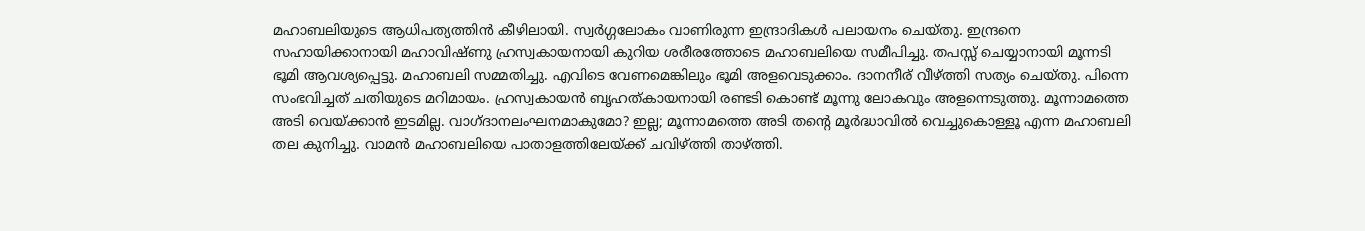മഹാബലിയുടെ ആധിപത്യത്തിന്‍ കീഴിലായി. സ്വര്‍ഗ്ഗലോകം വാണിരുന്ന ഇന്ദ്രാദികള്‍ പലായനം ചെയ്തു. ഇന്ദ്രനെ സഹായിക്കാനായി മഹാവിഷ്ണു ഹ്രസ്വകായനായി കുറിയ ശരീരത്തോടെ മഹാബലിയെ സമീപിച്ചു. തപസ്സ് ചെയ്യാനായി മൂന്നടി ഭൂമി ആവശ്യപ്പെട്ടു. മഹാബലി സമ്മതിച്ചു. എവിടെ വേണമെങ്കിലും ഭൂമി അളവെടുക്കാം. ദാനനീര് വീഴ്ത്തി സത്യം ചെയ്തു. പിന്നെ സംഭവിച്ചത് ചതിയുടെ മറിമായം. ഹ്രസ്വകായന്‍ ബൃഹത്കായനായി രണ്ടടി കൊണ്ട് മൂന്നു ലോകവും അളന്നെടുത്തു. മൂന്നാമത്തെ അടി വെയ്ക്കാന്‍ ഇടമില്ല. വാഗ്ദാനലംഘനമാകുമോ? ഇല്ല; മൂന്നാമത്തെ അടി തന്റെ മൂര്‍ദ്ധാവില്‍ വെച്ചുകൊള്ളൂ എന്ന മഹാബലി തല കുനിച്ചു. വാമന്‍ മഹാബലിയെ പാതാളത്തിലേയ്ക്ക് ചവിഴ്ത്തി താഴ്ത്തി.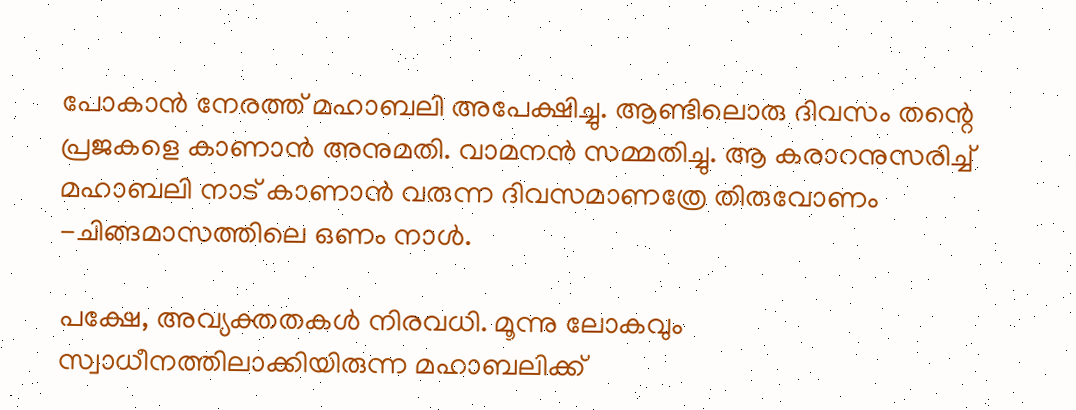പോകാന്‍ നേരത്ത് മഹാബലി അപേക്ഷിച്ചു. ആണ്ടിലൊരു ദിവസം തന്റെ പ്രജകളെ കാണാന്‍ അനുമതി. വാമനന്‍ സമ്മതിച്ചു. ആ കരാറനുസരിച്ച് മഹാബലി നാട് കാണാന്‍ വരുന്ന ദിവസമാണത്രേ തിരുവോണം -ചിങ്ങമാസത്തിലെ ഒണം നാള്‍.

പക്ഷേ, അവ്യക്തതകള്‍ നിരവധി. മൂന്നു ലോകവും സ്വാധീനത്തിലാക്കിയിരുന്ന മഹാബലിക്ക്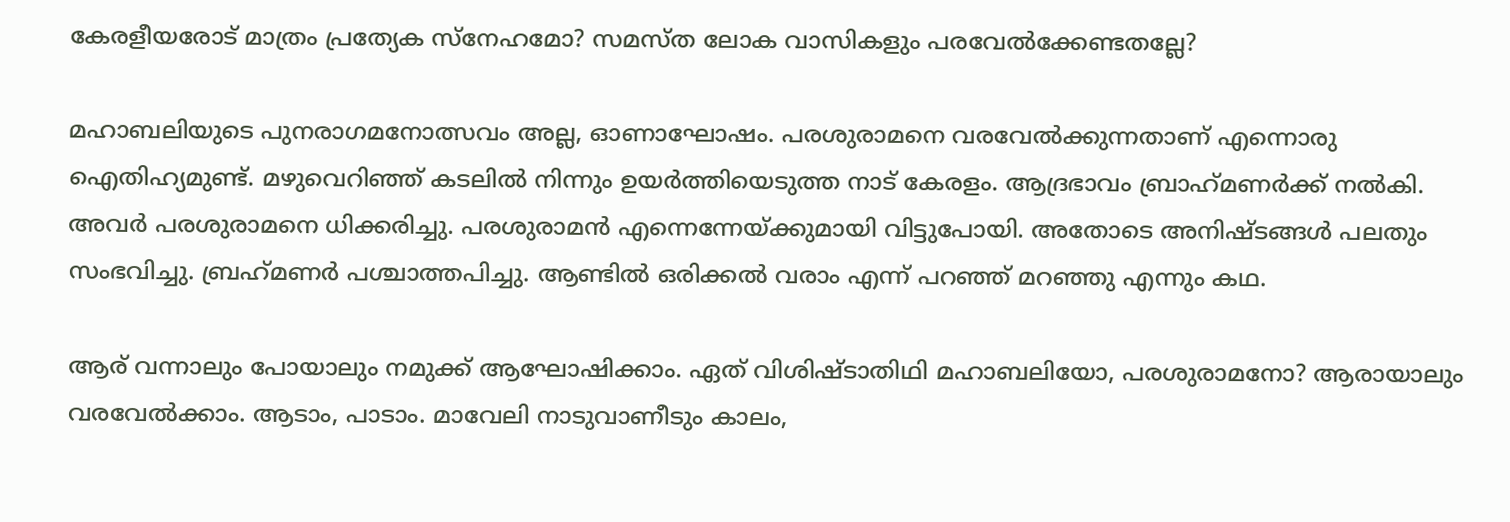കേരളീയരോട് മാത്രം പ്രത്യേക സ്‌നേഹമോ? സമസ്ത ലോക വാസികളും പരവേല്‍ക്കേണ്ടതല്ലേ?

മഹാബലിയുടെ പുനരാഗമനോത്സവം അല്ല, ഓണാഘോഷം. പരശുരാമനെ വരവേല്‍ക്കുന്നതാണ് എന്നൊരു ഐതിഹ്യമുണ്ട്. മഴുവെറിഞ്ഞ് കടലില്‍ നിന്നും ഉയര്‍ത്തിയെടുത്ത നാട് കേരളം. ആദ്രഭാവം ബ്രാഹ്‌മണര്‍ക്ക് നല്‍കി. അവര്‍ പരശുരാമനെ ധിക്കരിച്ചു. പരശുരാമന്‍ എന്നെന്നേയ്ക്കുമായി വിട്ടുപോയി. അതോടെ അനിഷ്ടങ്ങള്‍ പലതും സംഭവിച്ചു. ബ്രഹ്‌മണര്‍ പശ്ചാത്തപിച്ചു. ആണ്ടില്‍ ഒരിക്കല്‍ വരാം എന്ന് പറഞ്ഞ് മറഞ്ഞു എന്നും കഥ.

ആര് വന്നാലും പോയാലും നമുക്ക് ആഘോഷിക്കാം. ഏത് വിശിഷ്ടാതിഥി മഹാബലിയോ, പരശുരാമനോ? ആരായാലും വരവേല്‍ക്കാം. ആടാം, പാടാം. മാവേലി നാടുവാണീടും കാലം,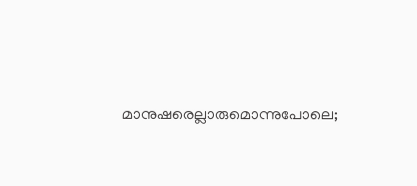മാനുഷരെല്ലാരുമൊന്നുപോലെ;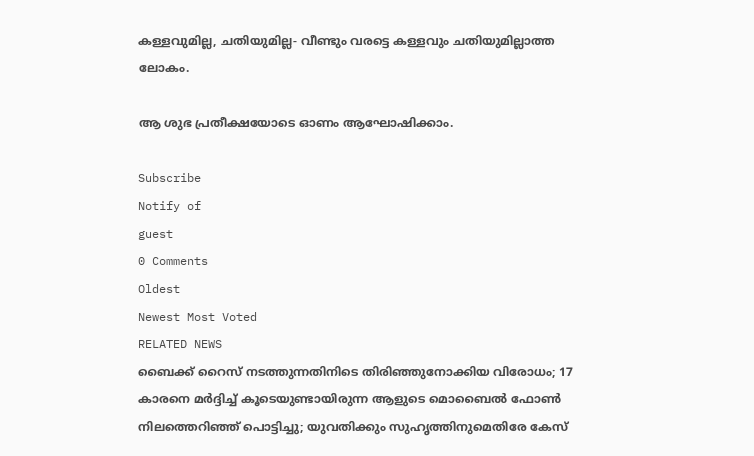കള്ളവുമില്ല, ചതിയുമില്ല- വീണ്ടും വരട്ടെ കള്ളവും ചതിയുമില്ലാത്ത ലോകം.

ആ ശുഭ പ്രതീക്ഷയോടെ ഓണം ആഘോഷിക്കാം.

Subscribe
Notify of
guest
0 Comments
Oldest
Newest Most Voted
RELATED NEWS
ബൈക്ക് റൈസ് നടത്തുന്നതിനിടെ തിരിഞ്ഞുനോക്കിയ വിരോധം; 17 കാരനെ മര്‍ദ്ദിച്ച് കൂടെയുണ്ടായിരുന്ന ആളുടെ മൊബൈല്‍ ഫോണ്‍ നിലത്തെറിഞ്ഞ് പൊട്ടിച്ചു; യുവതിക്കും സുഹൃത്തിനുമെതിരേ കേസ്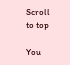Scroll to top

You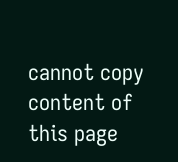cannot copy content of this page